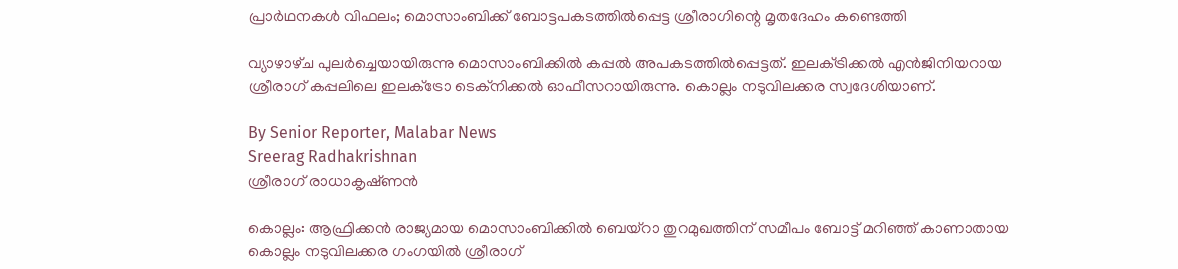പ്രാർഥനകൾ വിഫലം; മൊസാംബിക്ക് ബോട്ടപകടത്തിൽപ്പെട്ട ശ്രീരാഗിന്റെ മൃതദേഹം കണ്ടെത്തി

വ്യാഴാഴ്‌ച പുലർച്ചെയായിരുന്നു മൊസാംബിക്കിൽ കപ്പൽ അപകടത്തിൽപ്പെട്ടത്. ഇലക്‌ട്രിക്കൽ എൻജിനിയറായ ശ്രീരാഗ് കപ്പലിലെ ഇലക്‌ട്രോ ടെക്‌നിക്കൽ ഓഫീസറായിരുന്നു. കൊല്ലം നടുവിലക്കര സ്വദേശിയാണ്.

By Senior Reporter, Malabar News
Sreerag Radhakrishnan
ശ്രീരാഗ് രാധാകൃഷ്‌ണൻ

കൊല്ലം: ആഫ്രിക്കൻ രാജ്യമായ മൊസാംബിക്കിൽ ബെയ്‌റാ തുറമുഖത്തിന് സമീപം ബോട്ട് മറിഞ്ഞ് കാണാതായ കൊല്ലം നടുവിലക്കര ഗംഗയിൽ ശ്രീരാഗ്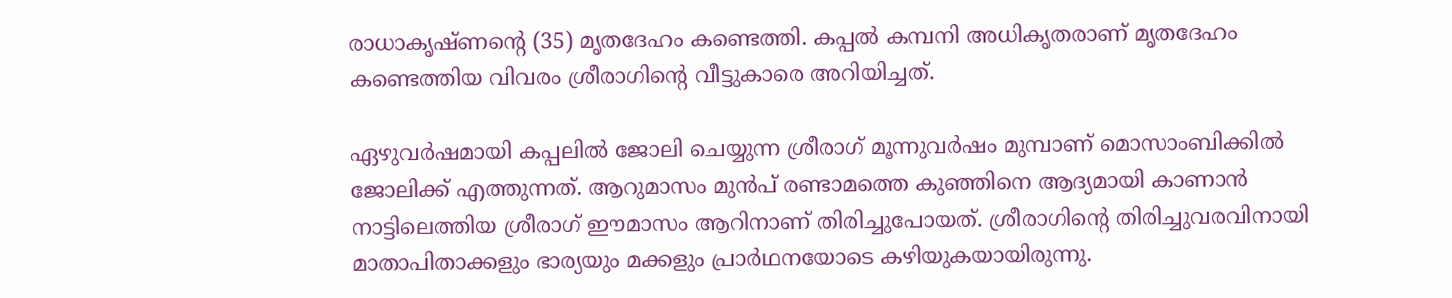രാധാകൃഷ്‌ണന്റെ (35) മൃതദേഹം കണ്ടെത്തി. കപ്പൽ കമ്പനി അധികൃതരാണ് മൃതദേഹം കണ്ടെത്തിയ വിവരം ശ്രീരാഗിന്റെ വീട്ടുകാരെ അറിയിച്ചത്.

ഏഴുവർഷമായി കപ്പലിൽ ജോലി ചെയ്യുന്ന ശ്രീരാഗ് മൂന്നുവർഷം മുമ്പാണ് മൊസാംബിക്കിൽ ജോലിക്ക് എത്തുന്നത്. ആറുമാസം മുൻപ് രണ്ടാമത്തെ കുഞ്ഞിനെ ആദ്യമായി കാണാൻ നാട്ടിലെത്തിയ ശ്രീരാഗ് ഈമാസം ആറിനാണ് തിരിച്ചുപോയത്. ശ്രീരാഗിന്റെ തിരിച്ചുവരവിനായി മാതാപിതാക്കളും ഭാര്യയും മക്കളും പ്രാർഥനയോടെ കഴിയുകയായിരുന്നു.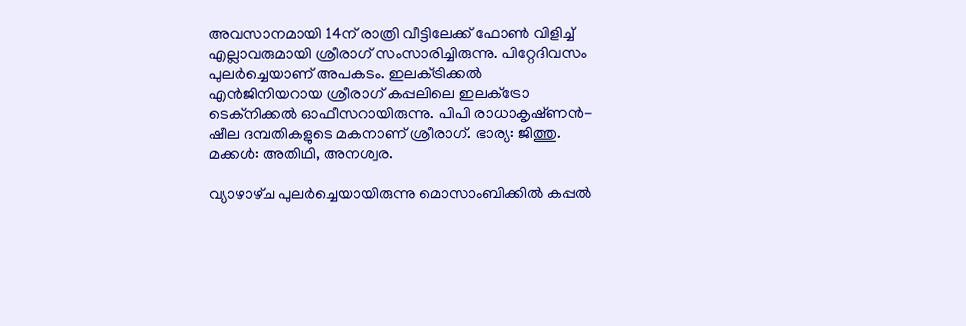അവസാനമായി 14ന് രാത്രി വീട്ടിലേക്ക് ഫോൺ വിളിച്ച് എല്ലാവരുമായി ശ്രീരാഗ് സംസാരിച്ചിരുന്നു. പിറ്റേദിവസം പുലർച്ചെയാണ് അപകടം. ഇലക്‌ട്രിക്കൽ എൻജിനിയറായ ശ്രീരാഗ് കപ്പലിലെ ഇലക്‌ട്രോ ടെക്‌നിക്കൽ ഓഫീസറായിരുന്നു. പിപി രാധാകൃഷ്‍ണൻ- ഷീല ദമ്പതികളുടെ മകനാണ് ശ്രീരാഗ്. ഭാര്യ: ജിത്തു. മക്കൾ: അതിഥി, അനശ്വര.

വ്യാഴാഴ്‌ച പുലർച്ചെയായിരുന്നു മൊസാംബിക്കിൽ കപ്പൽ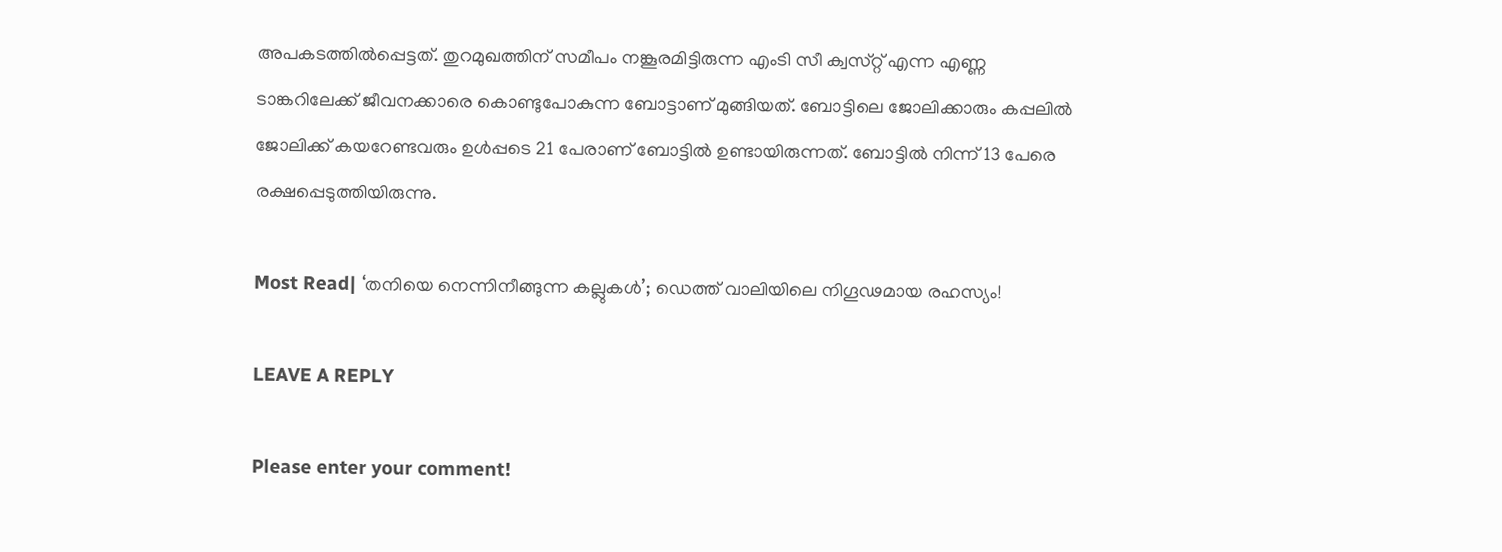അപകടത്തിൽപ്പെട്ടത്. തുറമുഖത്തിന് സമീപം നങ്കൂരമിട്ടിരുന്ന എംടി സീ ക്വസ്‌റ്റ് എന്ന എണ്ണ ടാങ്കറിലേക്ക് ജീവനക്കാരെ കൊണ്ടുപോകുന്ന ബോട്ടാണ് മുങ്ങിയത്. ബോട്ടിലെ ജോലിക്കാരും കപ്പലിൽ ജോലിക്ക് കയറേണ്ടവരും ഉൾപ്പടെ 21 പേരാണ് ബോട്ടിൽ ഉണ്ടായിരുന്നത്. ബോട്ടിൽ നിന്ന് 13 പേരെ രക്ഷപ്പെടുത്തിയിരുന്നു.

Most Read| ‘തനിയെ നെന്നിനീങ്ങുന്ന കല്ലുകൾ’; ഡെത്ത് വാലിയിലെ നിഗൂഢമായ രഹസ്യം!

LEAVE A REPLY

Please enter your comment!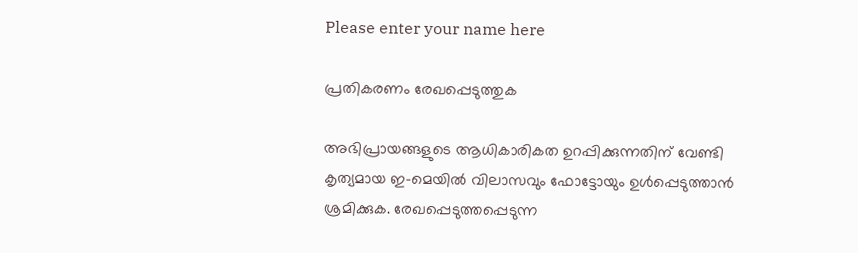Please enter your name here

പ്രതികരണം രേഖപ്പെടുത്തുക

അഭിപ്രായങ്ങളുടെ ആധികാരികത ഉറപ്പിക്കുന്നതിന് വേണ്ടി കൃത്യമായ ഇ-മെയിൽ വിലാസവും ഫോട്ടോയും ഉൾപ്പെടുത്താൻ ശ്രമിക്കുക. രേഖപ്പെടുത്തപ്പെടുന്ന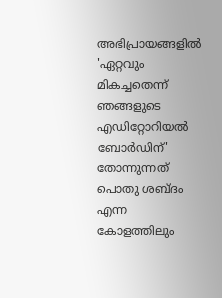അഭിപ്രായങ്ങളിൽ 'ഏറ്റവും മികച്ചതെന്ന് ഞങ്ങളുടെ എഡിറ്റോറിയൽ ബോർഡിന്' തോന്നുന്നത് പൊതു ശബ്‌ദം എന്ന കോളത്തിലും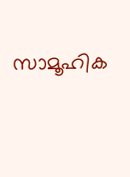സാമൂഹിക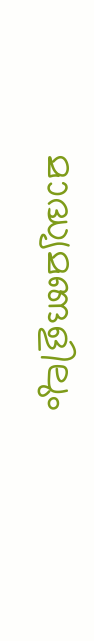മാദ്ധ്യമങ്ങളിലും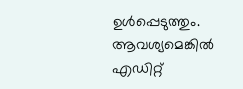ഉൾപ്പെടുത്തും. ആവശ്യമെങ്കിൽ എഡിറ്റ്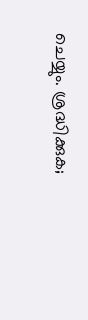ചെയ്യും. ശ്രദ്ധിക്കുക;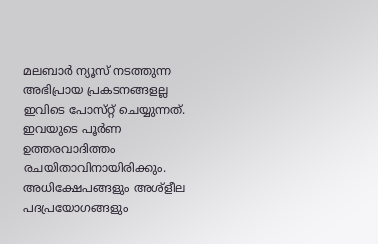മലബാർ ന്യൂസ് നടത്തുന്ന അഭിപ്രായ പ്രകടനങ്ങളല്ല ഇവിടെ പോസ്‌റ്റ് ചെയ്യുന്നത്. ഇവയുടെ പൂർണ ഉത്തരവാദിത്തം രചയിതാവിനായിരിക്കും. അധിക്ഷേപങ്ങളും അശ്‌ളീല പദപ്രയോഗങ്ങളും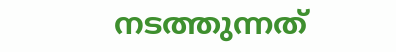നടത്തുന്നത്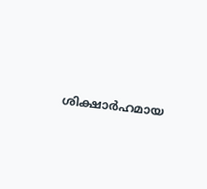ശിക്ഷാർഹമായ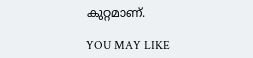കുറ്റമാണ്.

YOU MAY LIKE